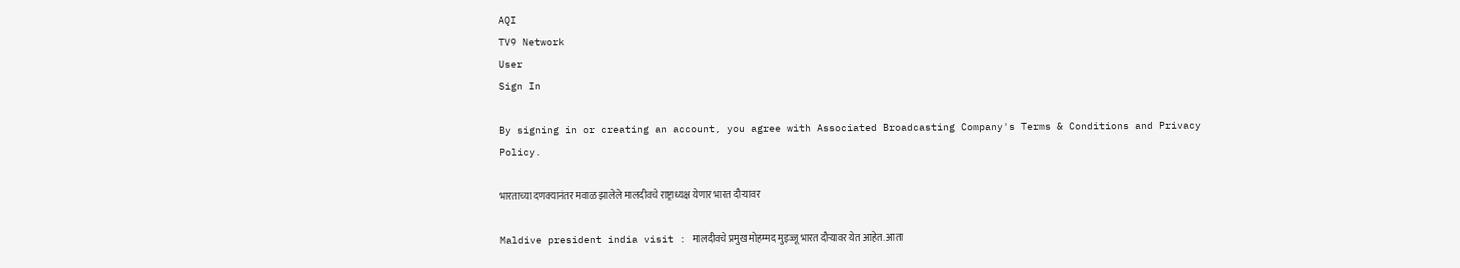AQI
TV9 Network
User
Sign In

By signing in or creating an account, you agree with Associated Broadcasting Company's Terms & Conditions and Privacy Policy.

भारताच्या दणक्यानंतर मवाळ झालेले मालदीवचे राष्ट्राध्यक्ष येणार भारत दौऱ्यावर

Maldive president india visit : मालदीवचे प्रमुख मोहम्मद मुइज्जू भारत दौऱ्यावर येत आहेत. आता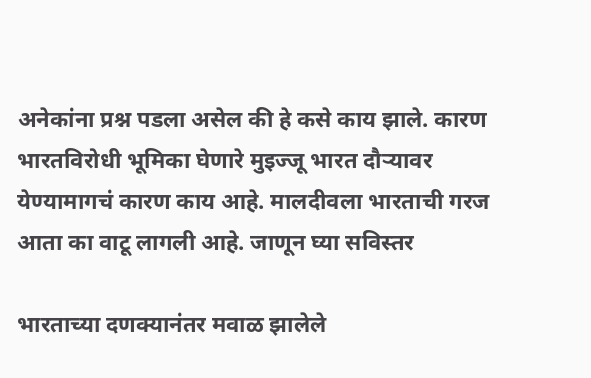अनेकांना प्रश्न पडला असेल की हे कसे काय झाले. कारण भारतविरोधी भूमिका घेणारे मुइज्जू भारत दौऱ्यावर येण्यामागचं कारण काय आहे. मालदीवला भारताची गरज आता का वाटू लागली आहे. जाणून घ्या सविस्तर

भारताच्या दणक्यानंतर मवाळ झालेले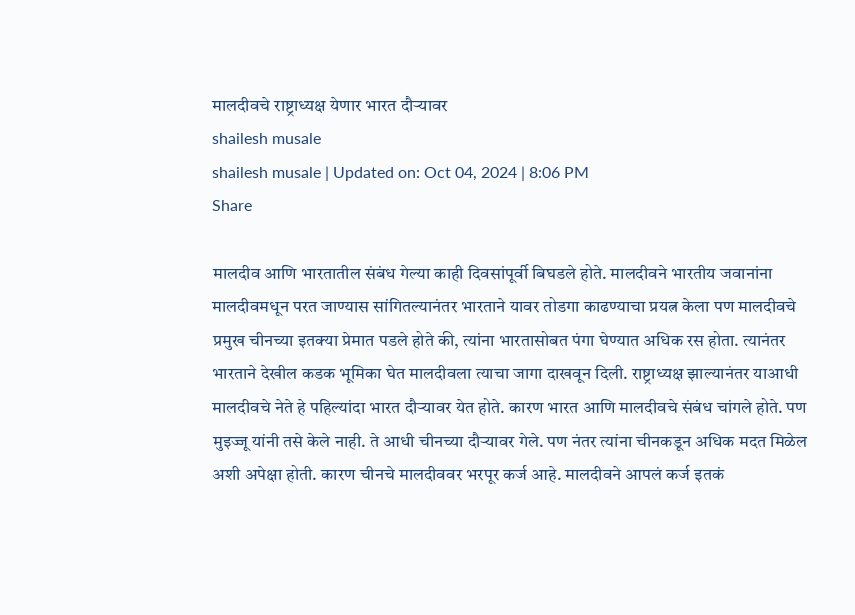मालदीवचे राष्ट्राध्यक्ष येणार भारत दौऱ्यावर
shailesh musale
shailesh musale | Updated on: Oct 04, 2024 | 8:06 PM
Share

मालदीव आणि भारतातील संबंध गेल्या काही दिवसांपूर्वी बिघडले होते. मालदीवने भारतीय जवानांना मालदीवमधून परत जाण्यास सांगितल्यानंतर भारताने यावर तोडगा काढण्याचा प्रयत्न केला पण मालदीवचे प्रमुख चीनच्या इतक्या प्रेमात पडले होते की, त्यांना भारतासोबत पंगा घेण्यात अधिक रस होता. त्यानंतर भारताने देखील कडक भूमिका घेत मालदीवला त्याचा जागा दाखवून दिली. राष्ट्राध्यक्ष झाल्यानंतर याआधी मालदीवचे नेते हे पहिल्यांदा भारत दौऱ्यावर येत होते. कारण भारत आणि मालदीवचे संबंध चांगले होते. पण मुइज्जू यांनी तसे केले नाही. ते आधी चीनच्या दौऱ्यावर गेले. पण नंतर त्यांना चीनकडून अधिक मदत मिळेल अशी अपेक्षा होती. कारण चीनचे मालदीववर भरपूर कर्ज आहे. मालदीवने आपलं कर्ज इतकं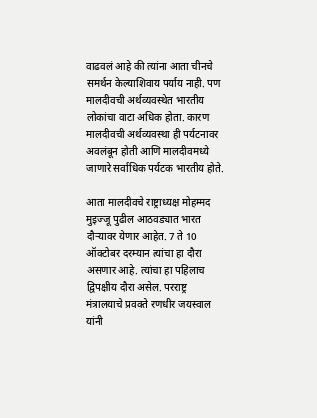वाढवलं आहे की त्यांना आता चीनचे समर्थन केल्याशिवाय पर्याय नाही. पण मालदीवची अर्थव्यवस्थेत भारतीय लोकांचा वाटा अधिक होता. कारण मालदीवची अर्थव्यवस्था ही पर्यटनावर अवलंबून होती आणि मालदीवमध्ये जाणारे सर्वाधिक पर्यटक भारतीय होते.

आता मालदीवचे राष्ट्राध्यक्ष मोहम्मद मुइज्जू पुढील आठवड्यात भारत दौऱ्यावर येणार आहेत. 7 ते 10 ऑक्टोबर दरम्यान त्यांचा हा दौरा असणार आहे. त्यांचा हा पहिलाच द्विपक्षीय दौरा असेल. परराष्ट्र मंत्रालयाचे प्रवक्ते रणधीर जयस्वाल यांनी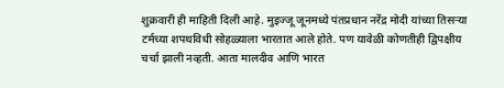शुक्रवारी ही माहिती दिली आहे. मुइज्जू जूनमध्ये पंतप्रधान नरेंद्र मोदी यांच्या तिसऱ्या टर्मच्या शपथविधी सोहळ्याला भारतात आले होते. पण यावेळी कोणतीही द्विपक्षीय चर्चा झाली नव्हती. आता मालदीव आणि भारत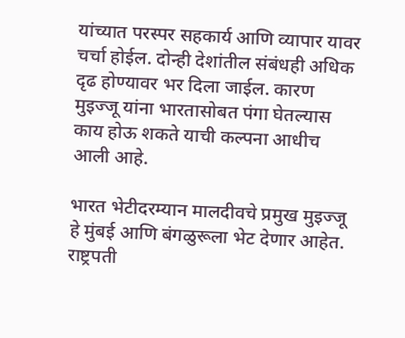यांच्यात परस्पर सहकार्य आणि व्यापार यावर चर्चा होईल. दोन्ही देशांतील संबंधही अधिक दृढ होण्यावर भर दिला जाईल. कारण मुइज्जू यांना भारतासोबत पंगा घेतल्यास काय होऊ शकते याची कल्पना आधीच आली आहे.

भारत भेटीदरम्यान मालदीवचे प्रमुख मुइज्जू हे मुंबई आणि बंगळुरूला भेट देणार आहेत. राष्ट्रपती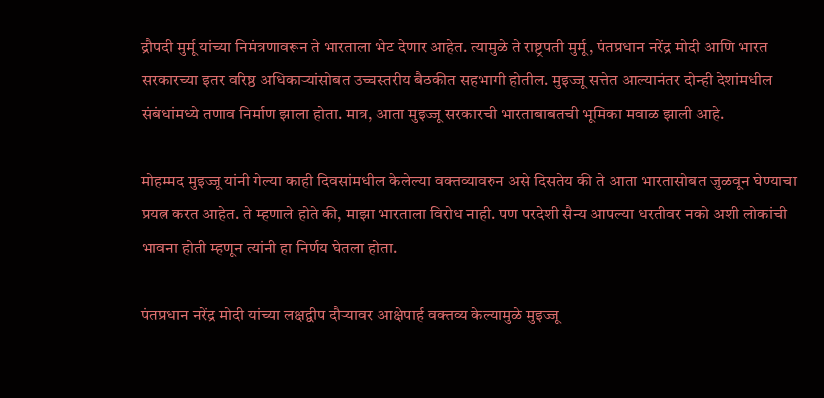द्रौपदी मुर्मू यांच्या निमंत्रणावरून ते भारताला भेट देणार आहेत. त्यामुळे ते राष्ट्रपती मुर्मू, पंतप्रधान नरेंद्र मोदी आणि भारत सरकारच्या इतर वरिष्ठ अधिकाऱ्यांसोबत उच्चस्तरीय बैठकीत सहभागी होतील. मुइज्जू सत्तेत आल्यानंतर दोन्ही देशांमधील संबंधांमध्ये तणाव निर्माण झाला होता. मात्र, आता मुइज्जू सरकारची भारताबाबतची भूमिका मवाळ झाली आहे.

मोहम्मद मुइज्जू यांनी गेल्या काही दिवसांमधील केलेल्या वक्तव्यावरुन असे दिसतेय की ते आता भारतासोबत जुळवून घेण्याचा प्रयत्न करत आहेत. ते म्हणाले होते की, माझा भारताला विरोध नाही. पण परदेशी सैन्य आपल्या धरतीवर नको अशी लोकांची भावना होती म्हणून त्यांनी हा निर्णय घेतला होता.

पंतप्रधान नरेंद्र मोदी यांच्या लक्षद्वीप दौऱ्यावर आक्षेपार्ह वक्तव्य केल्यामुळे मुइज्जू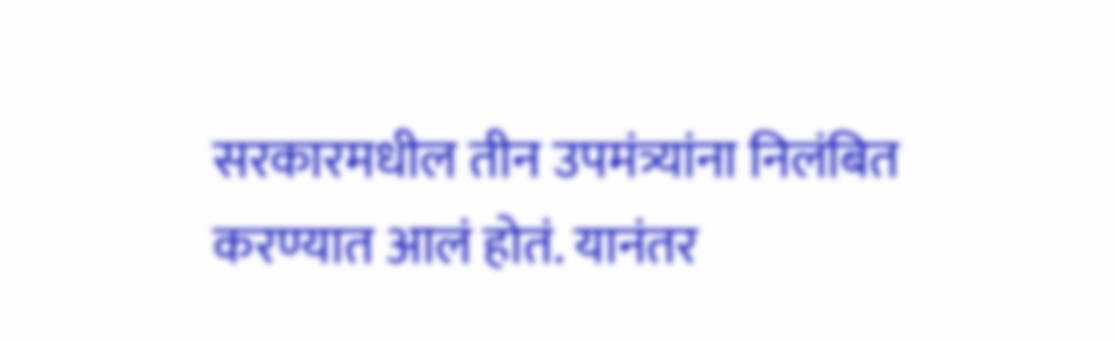सरकारमधील तीन उपमंत्र्यांना निलंबित करण्यात आलं होतं. यानंतर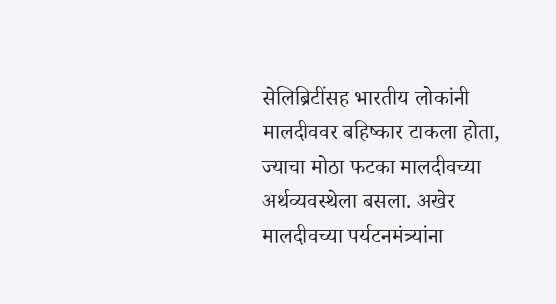सेलिब्रिटींसह भारतीय लोकांनी मालदीववर बहिष्कार टाकला होता, ज्याचा मोठा फटका मालदीवच्या अर्थव्यवस्थेला बसला. अखेर मालदीवच्या पर्यटनमंत्र्यांना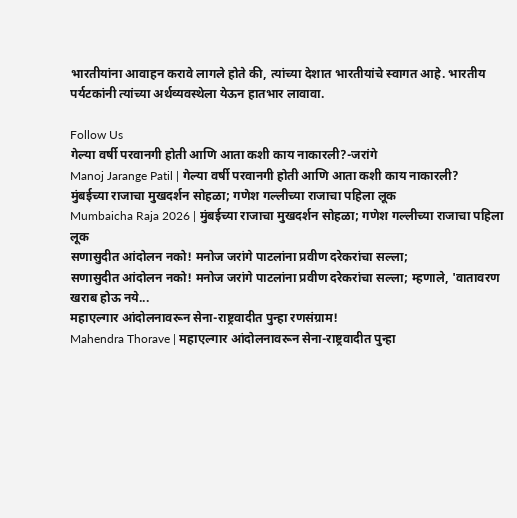भारतीयांना आवाहन करावे लागले होते की, त्यांच्या देशात भारतीयांचे स्वागत आहे. भारतीय पर्यटकांनी त्यांच्या अर्थव्यवस्थेला येऊन हातभार लावावा.

Follow Us
गेल्या वर्षी परवानगी होती आणि आता कशी काय नाकारली?-जरांगे
Manoj Jarange Patil | गेल्या वर्षी परवानगी होती आणि आता कशी काय नाकारली?
मुंबईच्या राजाचा मुखदर्शन सोहळा; गणेश गल्लीच्या राजाचा पहिला लूक
Mumbaicha Raja 2026 | मुंबईच्या राजाचा मुखदर्शन सोहळा; गणेश गल्लीच्या राजाचा पहिला लूक
सणासुदीत आंदोलन नको! मनोज जरांगे पाटलांना प्रवीण दरेकरांचा सल्ला;
सणासुदीत आंदोलन नको! मनोज जरांगे पाटलांना प्रवीण दरेकरांचा सल्ला; म्हणाले, 'वातावरण खराब होऊ नये...
महाएल्गार आंदोलनावरून सेना-राष्ट्रवादीत पुन्हा रणसंग्राम!
Mahendra Thorave | महाएल्गार आंदोलनावरून सेना-राष्ट्रवादीत पुन्हा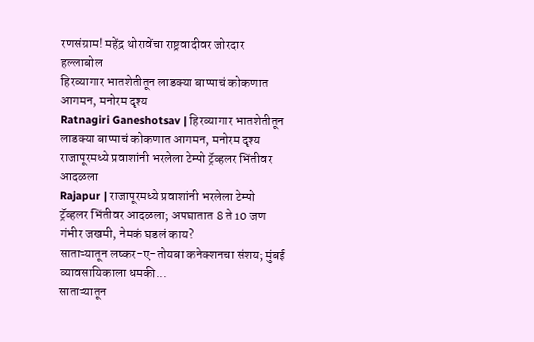रणसंग्राम! महेंद्र थोरावेंचा राष्ट्रवादीवर जोरदार हल्लाबोल
हिरव्यागार भातशेतीतून लाडक्या बाप्पाचं कोकणात आगमन, मनोरम दृश्य
Ratnagiri Ganeshotsav | हिरव्यागार भातशेतीतून लाडक्या बाप्पाचं कोकणात आगमन, मनोरम दृश्य
राजापूरमध्ये प्रवाशांनी भरलेला टेम्पो ट्रॅव्हलर भिंतीवर आदळला
Rajapur | राजापूरमध्ये प्रवाशांनी भरलेला टेम्पो ट्रॅव्हलर भिंतीवर आदळला; अपघातात 8 ते 10 जण गंभीर जखमी, नेमकं घडलं काय?
साताऱ्यातून लष्कर-ए-तोयबा कनेक्शनचा संशय; मुंबई व्यावसायिकाला धमकी...
साताऱ्यातून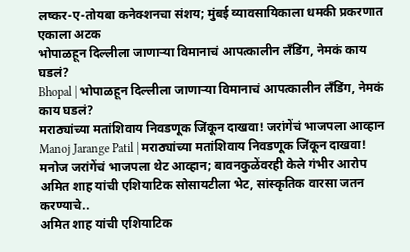लष्कर-ए-तोयबा कनेक्शनचा संशय; मुंबई व्यावसायिकाला धमकी प्रकरणात एकाला अटक
भोपाळहून दिल्लीला जाणाऱ्या विमानाचं आपत्कालीन लँडिंग, नेमकं काय घडलं?
Bhopal | भोपाळहून दिल्लीला जाणाऱ्या विमानाचं आपत्कालीन लँडिंग, नेमकं काय घडलं?
मराठ्यांच्या मतांशिवाय निवडणूक जिंकून दाखवा! जरांगेंचं भाजपला आव्हान
Manoj Jarange Patil | मराठ्यांच्या मतांशिवाय निवडणूक जिंकून दाखवा! मनोज जरांगेंचं भाजपला थेट आव्हान; बावनकुळेंवरही केले गंभीर आरोप
अमित शाह यांची एशियाटिक सोसायटीला भेट, सांस्कृतिक वारसा जतन करण्याचे..
अमित शाह यांची एशियाटिक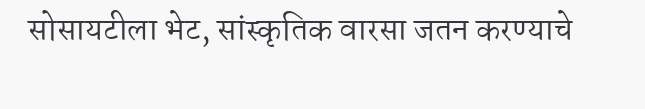सोसायटीला भेट, सांस्कृतिक वारसा जतन करण्याचे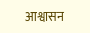आश्वासन